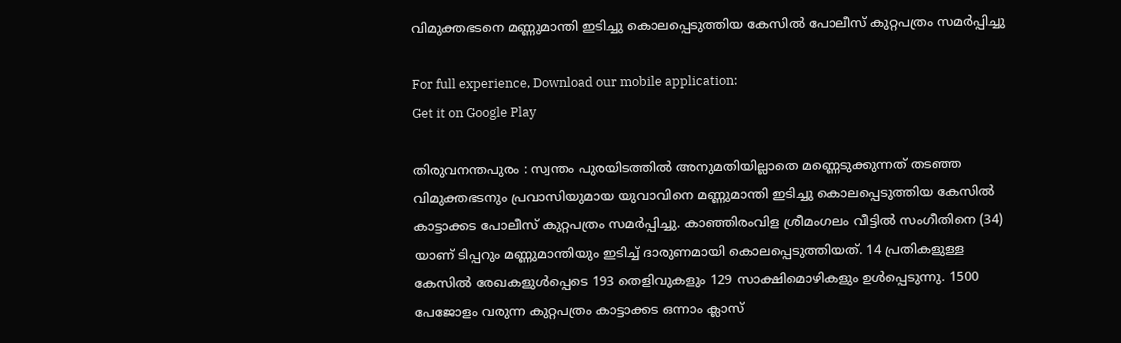വിമുക്തഭടനെ മണ്ണുമാന്തി ഇടിച്ചു കൊലപ്പെടുത്തിയ കേസില്‍ പോലീസ് കുറ്റപത്രം സമര്‍പ്പിച്ചു

For full experience, Download our mobile application:
Get it on Google Play

തിരുവനന്തപുരം : സ്വന്തം പുരയിടത്തില്‍ അനുമതിയില്ലാതെ മണ്ണെടുക്കുന്നത് തടഞ്ഞ വിമുക്തഭടനും പ്രവാസിയുമായ യുവാവിനെ മണ്ണുമാന്തി ഇടിച്ചു കൊലപ്പെടുത്തിയ കേസില്‍ കാട്ടാക്കട പോലീസ് കുറ്റപത്രം സമര്‍പ്പിച്ചു. കാഞ്ഞിരംവിള ശ്രീമംഗലം വീട്ടില്‍ സംഗീതിനെ (34) യാണ് ടിപ്പറും മണ്ണുമാന്തിയും ഇടിച്ച്‌ ദാരുണമായി കൊലപ്പെടുത്തിയത്. 14 പ്രതികളുള്ള കേസില്‍ രേഖകളുള്‍പ്പെടെ 193 തെളിവുകളും 129 സാക്ഷിമൊഴികളും ഉള്‍പ്പെടുന്നു. 1500 പേജോളം വരുന്ന കുറ്റപത്രം കാട്ടാക്കട ഒന്നാം ക്ലാസ്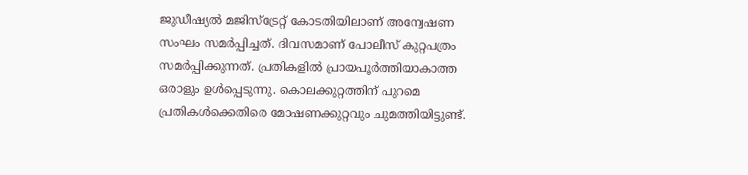ജുഡീഷ്യല്‍ മജിസ്‌ട്രേറ്റ് കോടതിയിലാണ് അന്വേഷണ സംഘം സമര്‍പ്പിച്ചത്. ദിവസമാണ് പോലീസ് കുറ്റപത്രം സമര്‍പ്പിക്കുന്നത്. പ്രതികളില്‍ പ്രായപൂര്‍ത്തിയാകാത്ത ഒരാളും ഉള്‍പ്പെടുന്നു. കൊലക്കുറ്റത്തിന് പുറമെ പ്രതികള്‍ക്കെതിരെ മോഷണക്കുറ്റവും ചുമത്തിയിട്ടുണ്ട്.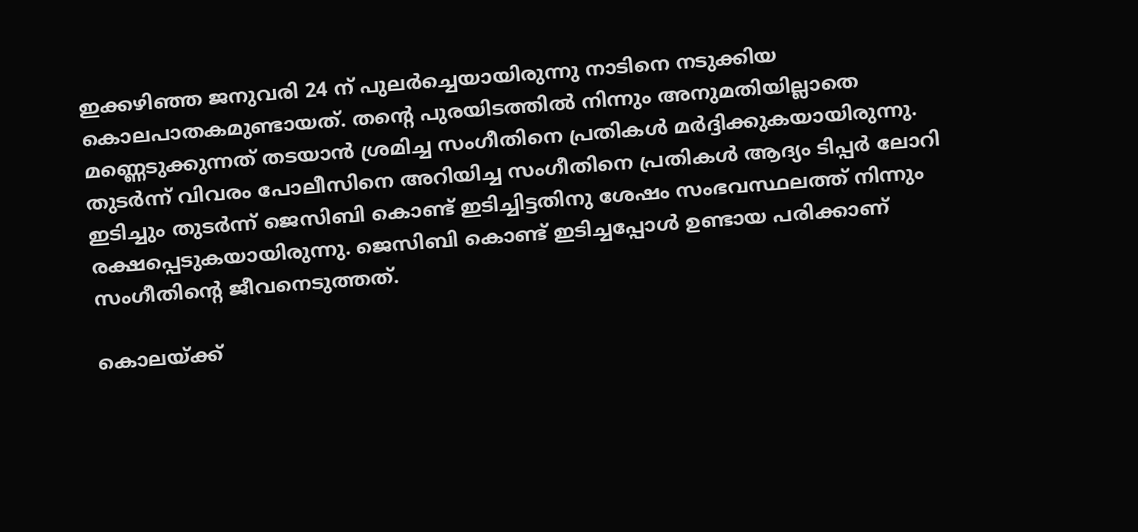ഇക്കഴിഞ്ഞ ജനുവരി 24 ന് പുലര്‍ച്ചെയായിരുന്നു നാടിനെ നടുക്കിയ കൊലപാതകമുണ്ടായത്. തന്റെ പുരയിടത്തില്‍ നിന്നും അനുമതിയില്ലാതെ മണ്ണെടുക്കുന്നത് തടയാന്‍ ശ്രമിച്ച സംഗീതിനെ പ്രതികള്‍ മര്‍ദ്ദിക്കുകയായിരുന്നു. തുടര്‍ന്ന് വിവരം പോലീസിനെ അറിയിച്ച സംഗീതിനെ പ്രതികള്‍ ആദ്യം ടിപ്പര്‍ ലോറി ഇടിച്ചും തുടര്‍ന്ന് ജെസിബി കൊണ്ട് ഇടിച്ചിട്ടതിനു ശേഷം സംഭവസ്ഥലത്ത് നിന്നും രക്ഷപ്പെടുകയായിരുന്നു. ജെസിബി കൊണ്ട് ഇടിച്ചപ്പോള്‍ ഉണ്ടായ പരിക്കാണ് സംഗീതിന്റെ ജീവനെടുത്തത്.

കൊലയ്ക്ക്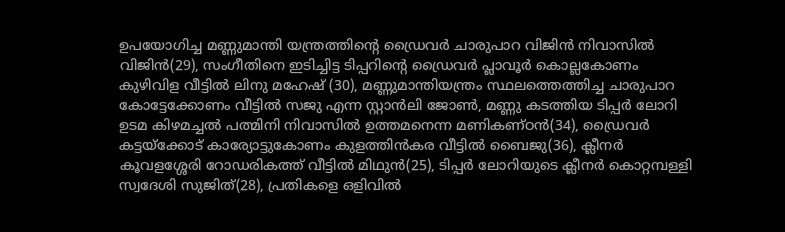ഉപയോഗിച്ച മണ്ണുമാന്തി യന്ത്രത്തിന്റെ ഡ്രൈവര്‍ ചാരുപാറ വിജിന്‍ നിവാസില്‍ വിജിന്‍(29), സംഗീതിനെ ഇടിച്ചിട്ട ടിപ്പറിന്റെ ഡ്രൈവര്‍ പ്ലാവൂര്‍ കൊല്ലകോണം കുഴിവിള വീട്ടില്‍ ലിനു മഹേഷ് (30), മണ്ണുമാന്തിയന്ത്രം സ്ഥലത്തെത്തിച്ച ചാരുപാറ കോട്ടേക്കോണം വീട്ടില്‍ സജു എന്ന സ്റ്റാന്‍ലി ജോണ്‍, മണ്ണു കടത്തിയ ടിപ്പര്‍ ലോറി ഉടമ കിഴമച്ചല്‍ പത്മിനി നിവാസില്‍ ഉത്തമനെന്ന മണികണ്ഠന്‍(34), ഡ്രൈവര്‍ കട്ടയ്‌ക്കോട് കാര്യോട്ടുകോണം കുളത്തിന്‍കര വീട്ടില്‍ ബൈജു(36), ക്ലീനര്‍ കൂവളശ്ശേരി റോഡരികത്ത് വീട്ടില്‍ മിഥുന്‍(25), ടിപ്പര്‍ ലോറിയുടെ ക്ലീനര്‍ കൊറ്റമ്പള്ളി സ്വദേശി സുജിത്(28), പ്രതികളെ ഒളിവില്‍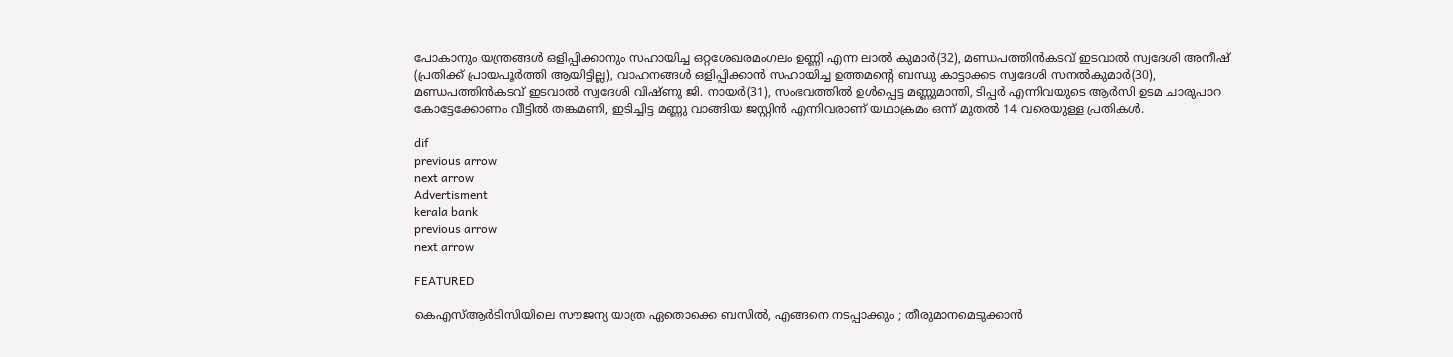പോകാനും യന്ത്രങ്ങള്‍ ഒളിപ്പിക്കാനും സഹായിച്ച ഒറ്റശേഖരമംഗലം ഉണ്ണി എന്ന ലാല്‍ കുമാര്‍(32), മണ്ഡപത്തിന്‍കടവ് ഇടവാല്‍ സ്വദേശി അനീഷ് (പ്രതിക്ക് പ്രായപൂര്‍ത്തി ആയിട്ടില്ല), വാഹനങ്ങള്‍ ഒളിപ്പിക്കാന്‍ സഹായിച്ച ഉത്തമന്റെ ബന്ധു കാട്ടാക്കട സ്വദേശി സനല്‍കുമാര്‍(30), മണ്ഡപത്തിന്‍കടവ് ഇടവാല്‍ സ്വദേശി വിഷ്ണു ജി. നായര്‍(31), സംഭവത്തില്‍ ഉള്‍പ്പെട്ട മണ്ണുമാന്തി, ടിപ്പര്‍ എന്നിവയുടെ ആര്‍സി ഉടമ ചാരുപാറ കോട്ടേക്കോണം വീട്ടില്‍ തങ്കമണി, ഇടിച്ചിട്ട മണ്ണു വാങ്ങിയ ജസ്റ്റിന്‍ എന്നിവരാണ് യഥാക്രമം ഒന്ന് മുതല്‍ 14 വരെയുള്ള പ്രതികള്‍.

dif
previous arrow
next arrow
Advertisment
kerala bank
previous arrow
next arrow

FEATURED

കെഎസ്ആർടിസിയിലെ സൗജന്യ യാത്ര ഏതൊക്കെ ബസിൽ, എങ്ങനെ നടപ്പാക്കും ; തീരുമാനമെടുക്കാൻ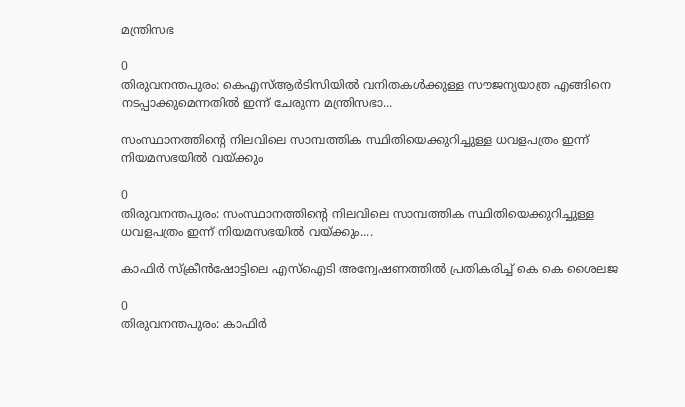മന്ത്രിസഭ

0
തിരുവനന്തപുരം: കെഎസ്ആർടിസിയിൽ വനിതകൾക്കുള്ള സൗജന്യയാത്ര എങ്ങിനെ നടപ്പാക്കുമെന്നതിൽ ഇന്ന് ചേരുന്ന മന്ത്രിസഭാ...

സംസ്ഥാനത്തിന്‍റെ നിലവിലെ സാമ്പത്തിക സ്ഥിതിയെക്കുറിച്ചുള്ള ധവളപത്രം ഇന്ന് നിയമസഭയിൽ വയ്ക്കും

0
തിരുവനന്തപുരം: സംസ്ഥാനത്തിന്‍റെ നിലവിലെ സാമ്പത്തിക സ്ഥിതിയെക്കുറിച്ചുള്ള ധവളപത്രം ഇന്ന് നിയമസഭയിൽ വയ്ക്കും....

കാഫിർ സ്ക്രീൻഷോട്ടിലെ എസ്ഐടി അന്വേഷണത്തിൽ പ്രതികരിച്ച് കെ കെ ശൈലജ

0
തിരുവനന്തപുരം: കാഫിർ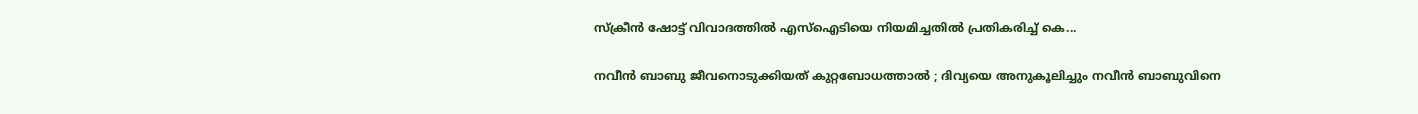സ്ക്രീൻ ഷോട്ട് വിവാദത്തിൽ എസ്ഐടിയെ നിയമിച്ചതിൽ പ്രതികരിച്ച് കെ...

നവീൻ ബാബു ജീവനൊടുക്കിയത് കുറ്റബോധത്താൽ ; ദിവ്യയെ അനുകൂലിച്ചും നവീൻ ബാബുവിനെ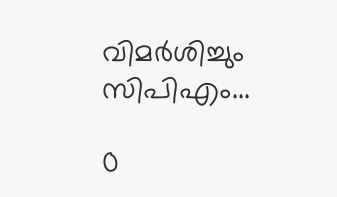വിമർശിച്ചും സിപിഎം...

0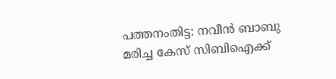പത്തനംതിട്ട: നവീൻ ബാബു മരിച്ച കേസ് സിബിഐക്ക്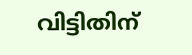വിട്ടിതിന്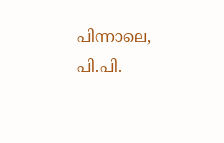പിന്നാലെ, പി.പി.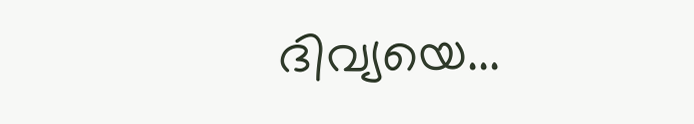ദിവ്യയെ...